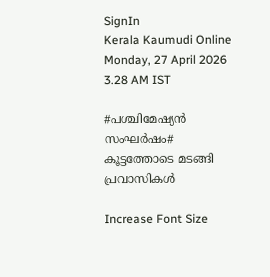SignIn
Kerala Kaumudi Online
Monday, 27 April 2026 3.28 AM IST

#പശ്ചിമേഷ്യൻ സംഘർഷം# കൂട്ടത്തോടെ മടങ്ങി പ്രവാസികൾ

Increase Font Size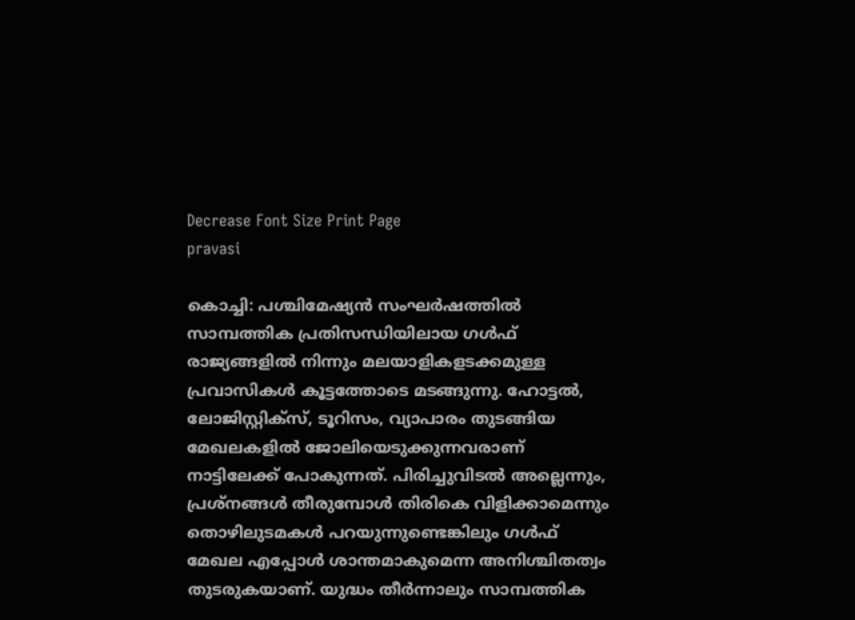Decrease Font Size Print Page
pravasi

കൊച്ചി: പശ്ചിമേഷ്യൻ സംഘർഷത്തിൽ സാമ്പത്തിക പ്രതിസന്ധിയിലായ ഗൾഫ് രാജ്യങ്ങളിൽ നിന്നും മലയാളികളടക്കമുള്ള പ്രവാസികൾ കൂട്ടത്തോടെ മടങ്ങുന്നു. ഹോട്ടൽ, ലോജിസ്റ്റിക്‌സ്, ടൂറിസം, വ്യാപാരം തുടങ്ങിയ മേഖലകളിൽ ജോലിയെടുക്കുന്നവരാണ് നാട്ടിലേക്ക് പോകുന്നത്. പിരിച്ചുവിടൽ അല്ലെന്നും, പ്രശ്‌നങ്ങൾ തീരുമ്പോൾ തിരികെ വിളിക്കാമെന്നും തൊഴിലുടമകൾ പറയുന്നുണ്ടെങ്കിലും ഗൾഫ് മേഖല എപ്പോൾ ശാന്തമാകുമെന്ന അനിശ്ചിതത്വം തുടരുകയാണ്. യുദ്ധം തീർന്നാലും സാമ്പത്തിക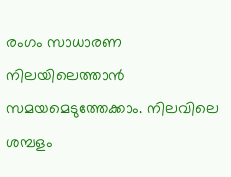രംഗം സാധാരണ നിലയിലെത്താൻ സമയമെടുത്തേക്കാം. നിലവിലെ ശമ്പളം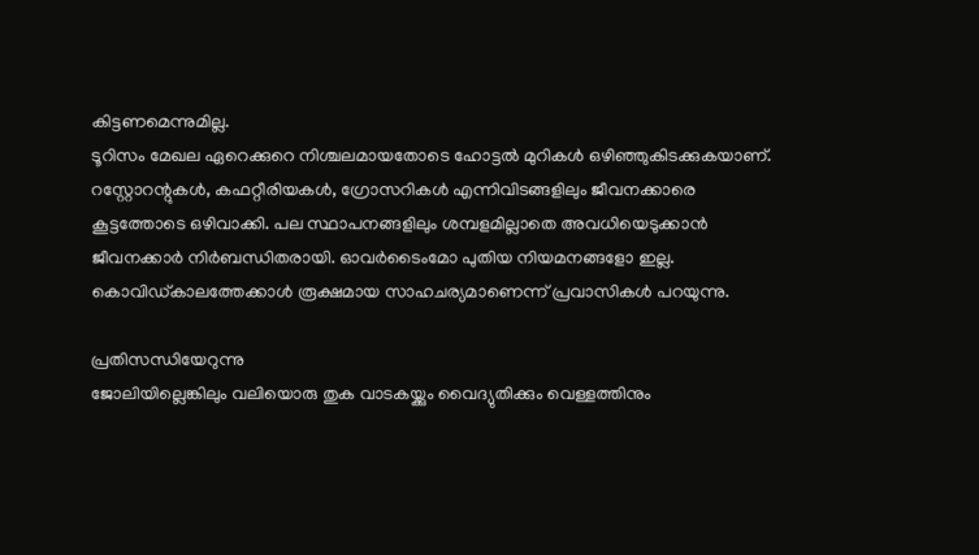കിട്ടണമെന്നുമില്ല.
ടൂറിസം മേഖല ഏറെക്കുറെ നിശ്ചലമായതോടെ ഹോട്ടൽ മുറികൾ ഒഴിഞ്ഞുകിടക്കുകയാണ്. റസ്റ്റോറന്റുകൾ, കഫറ്റീരിയകൾ, ഗ്രോസറികൾ എന്നിവിടങ്ങളിലും ജീവനക്കാരെ കൂട്ടത്തോടെ ഒഴിവാക്കി. പല സ്ഥാപനങ്ങളിലും ശമ്പളമില്ലാതെ അവധിയെടുക്കാൻ ജീവനക്കാർ നിർബന്ധിതരായി. ഓവർടൈംമോ പുതിയ നിയമനങ്ങളോ ഇല്ല. കൊവിഡ്കാലത്തേക്കാൾ രൂക്ഷമായ സാഹചര്യമാണെന്ന് പ്രവാസികൾ പറയുന്നു.

പ്രതിസന്ധിയേറുന്നു
ജോലിയില്ലെങ്കിലും വലിയൊരു തുക വാടകയ്ക്കും വൈദ്യുതിക്കും വെള്ളത്തിനും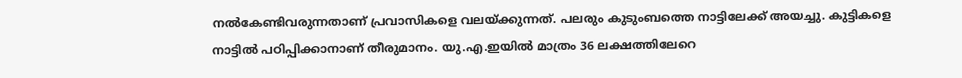നൽകേണ്ടിവരുന്നതാണ് പ്രവാസികളെ വലയ്ക്കുന്നത്. പലരും കുടുംബത്തെ നാട്ടിലേക്ക് അയച്ചു. കുട്ടികളെ നാട്ടിൽ പഠിപ്പിക്കാനാണ് തീരുമാനം. യു.എ.ഇയിൽ മാത്രം 36 ലക്ഷത്തിലേറെ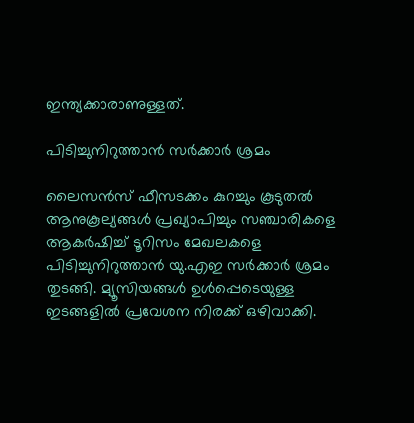ഇന്ത്യക്കാരാണുള്ളത്.

പിടിച്ചുനിറുത്താൻ സർക്കാർ ശ്രമം

ലൈസൻസ് ഫീസടക്കം കുറച്ചും കൂടുതൽ ആനുകൂല്യങ്ങൾ പ്രഖ്യാപിച്ചും സഞ്ചാരികളെ ആകർഷിച്ച് ടൂറിസം മേഖലകളെ പിടിച്ചുനിറുത്താൻ യു.എഇ സർക്കാർ ശ്രമം തുടങ്ങി. മ്യൂസിയങ്ങൾ ഉൾപ്പെടെയുള്ള ഇടങ്ങളിൽ പ്രവേശന നിരക്ക് ഒഴിവാക്കി.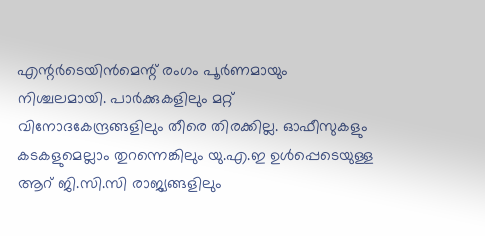എന്റർടെയിൻമെന്റ് രംഗം പൂർണമായും നിശ്ചലമായി. പാർക്കുകളിലും മറ്റ് വിനോദകേന്ദ്രങ്ങളിലും തീരെ തിരക്കില്ല. ഓഫീസുകളും കടകളുമെല്ലാം തുറന്നെങ്കിലും യു.എ.ഇ ഉൾപ്പെടെയുള്ള ആറ് ജി.സി.സി രാജ്യങ്ങളിലും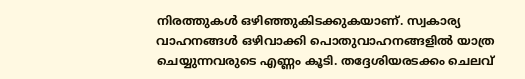നിരത്തുകൾ ഒഴിഞ്ഞുകിടക്കുകയാണ്. സ്വകാര്യ വാഹനങ്ങൾ ഒഴിവാക്കി പൊതുവാഹനങ്ങളിൽ യാത്ര ചെയ്യുന്നവരുടെ എണ്ണം കൂടി. തദ്ദേശിയരടക്കം ചെലവ്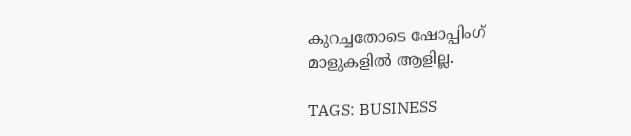കുറച്ചതോടെ ഷോപ്പിംഗ് മാളുകളിൽ ആളില്ല.

TAGS: BUSINESS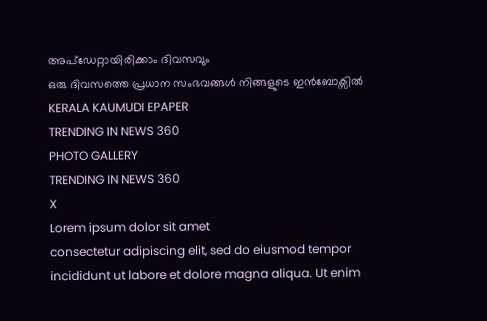അപ്ഡേറ്റായിരിക്കാം ദിവസവും
ഒരു ദിവസത്തെ പ്രധാന സംഭവങ്ങൾ നിങ്ങളുടെ ഇൻബോക്സിൽ
KERALA KAUMUDI EPAPER
TRENDING IN NEWS 360
PHOTO GALLERY
TRENDING IN NEWS 360
X
Lorem ipsum dolor sit amet
consectetur adipiscing elit, sed do eiusmod tempor incididunt ut labore et dolore magna aliqua. Ut enim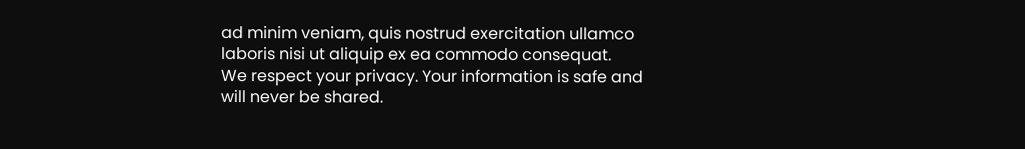ad minim veniam, quis nostrud exercitation ullamco laboris nisi ut aliquip ex ea commodo consequat.
We respect your privacy. Your information is safe and will never be shared.